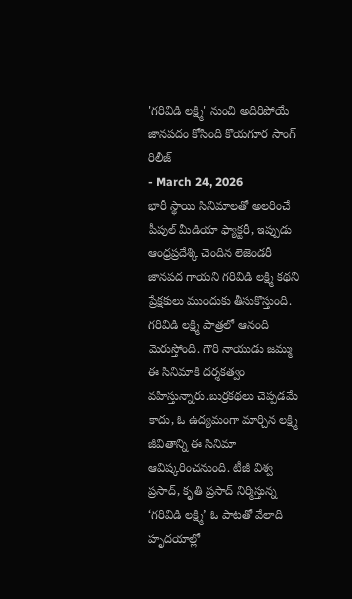'గరివిడి లక్ష్మి' నుంచి అదిరిపోయే జానపదం కోసింది కొయగూర సాంగ్ రిలీజ్
- March 24, 2026
భారీ స్థాయి సినిమాలతో అలరించే పీపుల్ మీడియా ఫ్యాక్టరీ, ఇప్పుడు ఆంధ్రప్రదేశ్కి చెందిన లెజెండరీ జానపద గాయని గరివిడి లక్ష్మి కథని ప్రేక్షకులు ముందుకు తీసుకొస్తుంది. గరివిడి లక్ష్మి పాత్రలో ఆనంది మెరుస్తోంది. గౌరి నాయుడు జమ్ము ఈ సినిమాకి దర్శకత్వం వహిస్తున్నారు.బుర్రకథలు చెప్పడమే కాదు, ఓ ఉద్యమంగా మార్చిన లక్ష్మి జీవితాన్ని ఈ సినిమా ఆవిష్కరించనుంది. టీజీ విశ్వ ప్రసాద్, కృతి ప్రసాద్ నిర్మిస్తున్న ‘గరివిడి లక్ష్మి’ ఓ పాటతో వేలాది హృదయాల్లో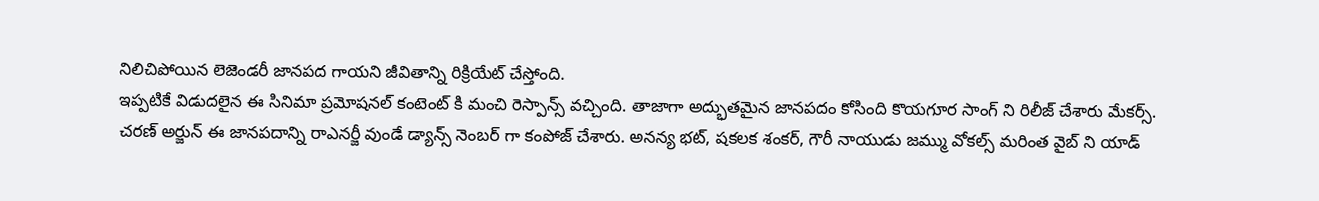నిలిచిపోయిన లెజెండరీ జానపద గాయని జీవితాన్ని రిక్రియేట్ చేస్తోంది.
ఇప్పటికే విడుదలైన ఈ సినిమా ప్రమోషనల్ కంటెంట్ కి మంచి రెస్పాన్స్ వచ్చింది. తాజాగా అద్భుతమైన జానపదం కోసింది కొయగూర సాంగ్ ని రిలీజ్ చేశారు మేకర్స్.
చరణ్ అర్జున్ ఈ జానపదాన్ని రాఎనర్జీ వుండే డ్యాన్స్ నెంబర్ గా కంపోజ్ చేశారు. అనన్య భట్, షకలక శంకర్, గౌరీ నాయుడు జమ్ము వోకల్స్ మరింత వైబ్ ని యాడ్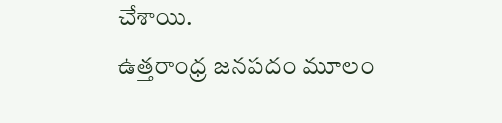చేశాయి.
ఉత్తరాంధ్ర జనపదం మూలం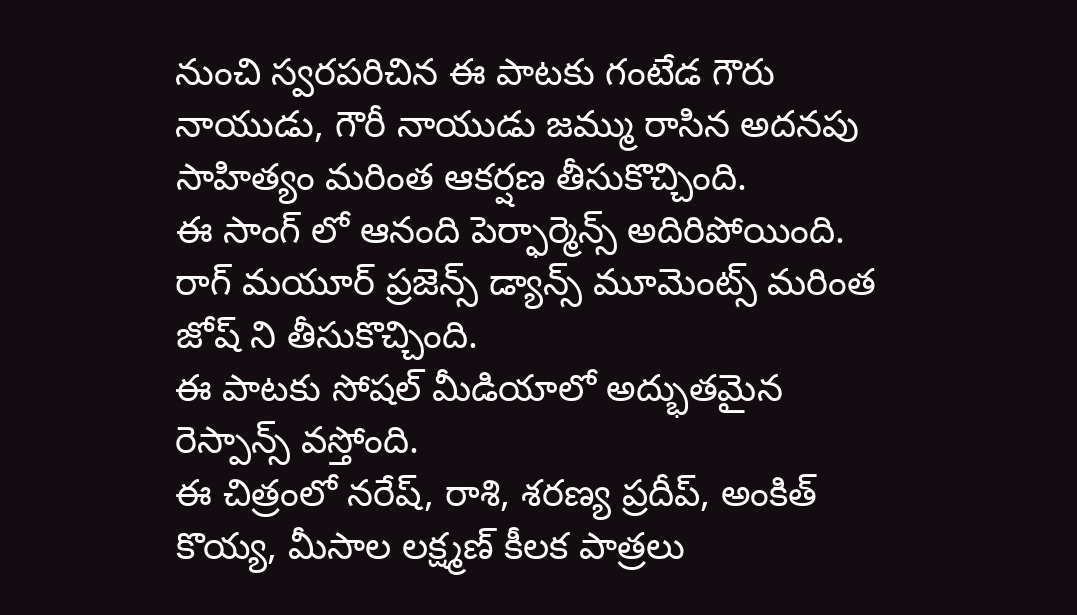నుంచి స్వరపరిచిన ఈ పాటకు గంటేడ గౌరు నాయుడు, గౌరీ నాయుడు జమ్ము రాసిన అదనపు సాహిత్యం మరింత ఆకర్షణ తీసుకొచ్చింది.
ఈ సాంగ్ లో ఆనంది పెర్ఫార్మెన్స్ అదిరిపోయింది. రాగ్ మయూర్ ప్రజెన్స్ డ్యాన్స్ మూమెంట్స్ మరింత జోష్ ని తీసుకొచ్చింది.
ఈ పాటకు సోషల్ మీడియాలో అద్భుతమైన రెస్పాన్స్ వస్తోంది.
ఈ చిత్రంలో నరేష్, రాశి, శరణ్య ప్రదీప్, అంకిత్ కొయ్య, మీసాల లక్ష్మణ్ కీలక పాత్రలు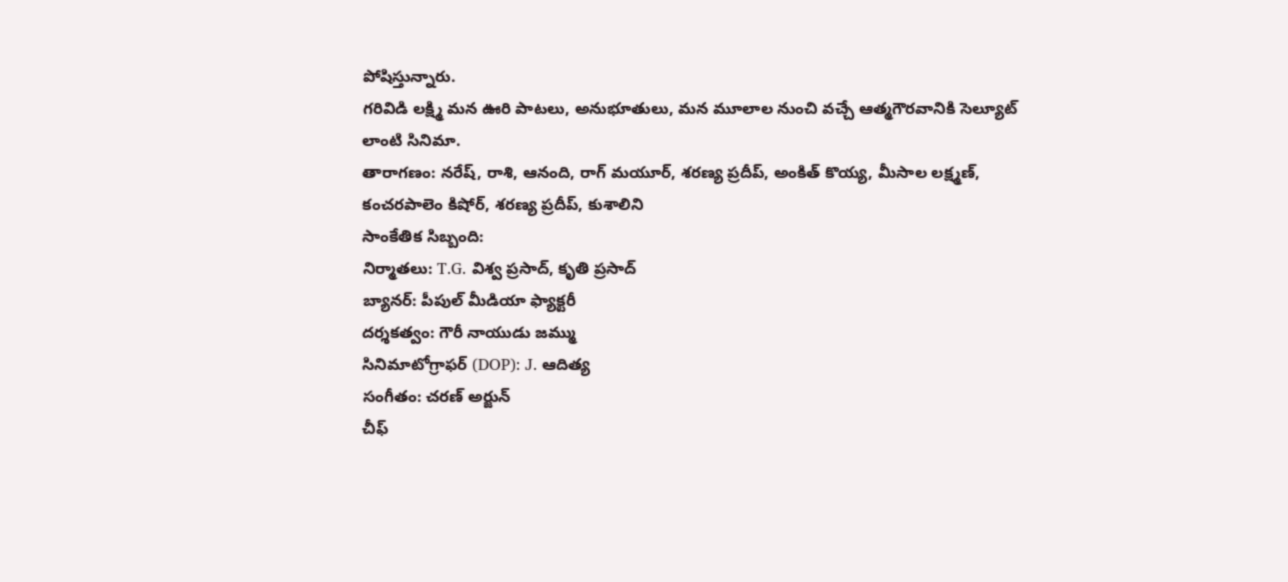పోషిస్తున్నారు.
గరివిడి లక్ష్మి మన ఊరి పాటలు, అనుభూతులు, మన మూలాల నుంచి వచ్చే ఆత్మగౌరవానికి సెల్యూట్ లాంటి సినిమా.
తారాగణం: నరేష్, రాశి, ఆనంది, రాగ్ మయూర్, శరణ్య ప్రదీప్, అంకిత్ కొయ్య, మీసాల లక్ష్మణ్, కంచరపాలెం కిషోర్, శరణ్య ప్రదీప్, కుశాలిని
సాంకేతిక సిబ్బంది:
నిర్మాతలు: T.G. విశ్వ ప్రసాద్, కృతి ప్రసాద్
బ్యానర్: పీపుల్ మీడియా ఫ్యాక్టరీ
దర్శకత్వం: గౌరీ నాయుడు జమ్ము
సినిమాటోగ్రాఫర్ (DOP): J. ఆదిత్య
సంగీతం: చరణ్ అర్జున్
చీఫ్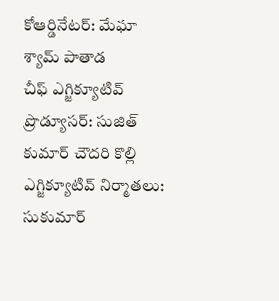కోఆర్డినేటర్: మేఘా శ్యామ్ పాతాడ
చీఫ్ ఎగ్జిక్యూటివ్ ప్రొడ్యూసర్: సుజిత్ కుమార్ చౌదరి కొల్లి
ఎగ్జిక్యూటివ్ నిర్మాతలు: సుకుమార్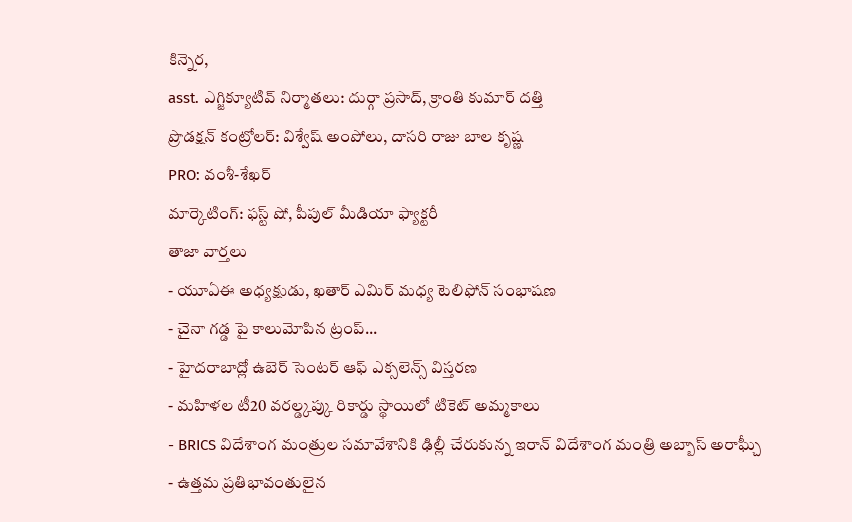కిన్నెర,
asst. ఎగ్జిక్యూటివ్ నిర్మాతలు: దుర్గా ప్రసాద్, క్రాంతి కుమార్ దత్తి
ప్రొడక్షన్ కంట్రోలర్: విశ్వేష్ అంపోలు, దాసరి రాజు బాల కృష్ణ
PRO: వంశీ-శేఖర్
మార్కెటింగ్: ఫస్ట్ షో, పీపుల్ మీడియా ఫ్యాక్టరీ
తాజా వార్తలు
- యూఏఈ అధ్యక్షుడు, ఖతార్ ఎమిర్ మధ్య టెలిఫోన్ సంభాషణ
- చైనా గడ్డ పై కాలుమోపిన ట్రంప్...
- హైదరాబాద్లో ఉబెర్ సెంటర్ ఆఫ్ ఎక్సలెన్స్ విస్తరణ
- మహిళల టీ20 వరల్డ్కప్కు రికార్డు స్థాయిలో టికెట్ అమ్మకాలు
- BRICS విదేశాంగ మంత్రుల సమావేశానికి ఢిల్లీ చేరుకున్న ఇరాన్ విదేశాంగ మంత్రి అబ్బాస్ అరాఘ్చీ
- ఉత్తమ ప్రతిభావంతులైన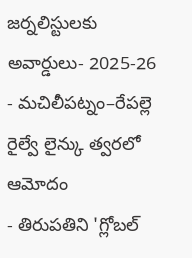జర్నలిస్టులకు అవార్డులు- 2025-26
- మచిలీపట్నం–రేపల్లె రైల్వే లైన్కు త్వరలో ఆమోదం
- తిరుపతిని 'గ్లోబల్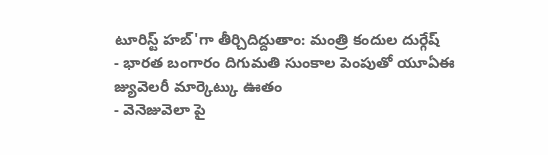టూరిస్ట్ హబ్'గా తీర్చిదిద్దుతాం: మంత్రి కందుల దుర్గేష్
- భారత బంగారం దిగుమతి సుంకాల పెంపుతో యూఏఈ జ్యువెలరీ మార్కెట్కు ఊతం
- వెనెజువెలా పై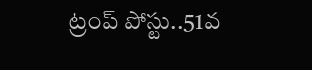ట్రంప్ పోస్టు..51వ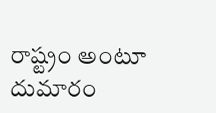రాష్ట్రం అంటూ దుమారం